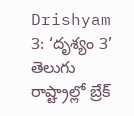Drishyam 3: ‘దృశ్యం 3’ తెలుగు రాష్ట్రాల్లో బ్రేక్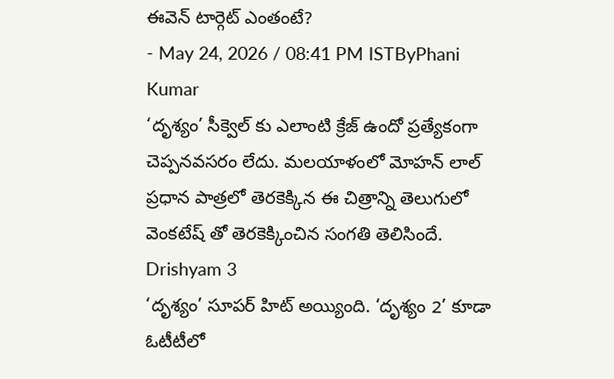ఈవెన్ టార్గెట్ ఎంతంటే?
- May 24, 2026 / 08:41 PM ISTByPhani Kumar
‘దృశ్యం’ సీక్వెల్ కు ఎలాంటి క్రేజ్ ఉందో ప్రత్యేకంగా చెప్పనవసరం లేదు. మలయాళంలో మోహన్ లాల్ ప్రధాన పాత్రలో తెరకెక్కిన ఈ చిత్రాన్ని తెలుగులో వెంకటేష్ తో తెరకెక్కించిన సంగతి తెలిసిందే.
Drishyam 3
‘దృశ్యం’ సూపర్ హిట్ అయ్యింది. ‘దృశ్యం 2’ కూడా ఓటీటీలో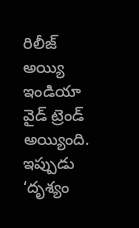రిలీజ్ అయ్యి ఇండియా వైడ్ ట్రెండ్ అయ్యింది. ఇప్పుడు ‘దృశ్యం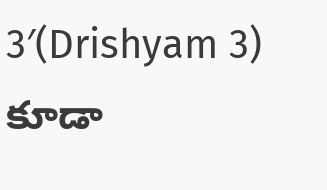3′(Drishyam 3) కూడా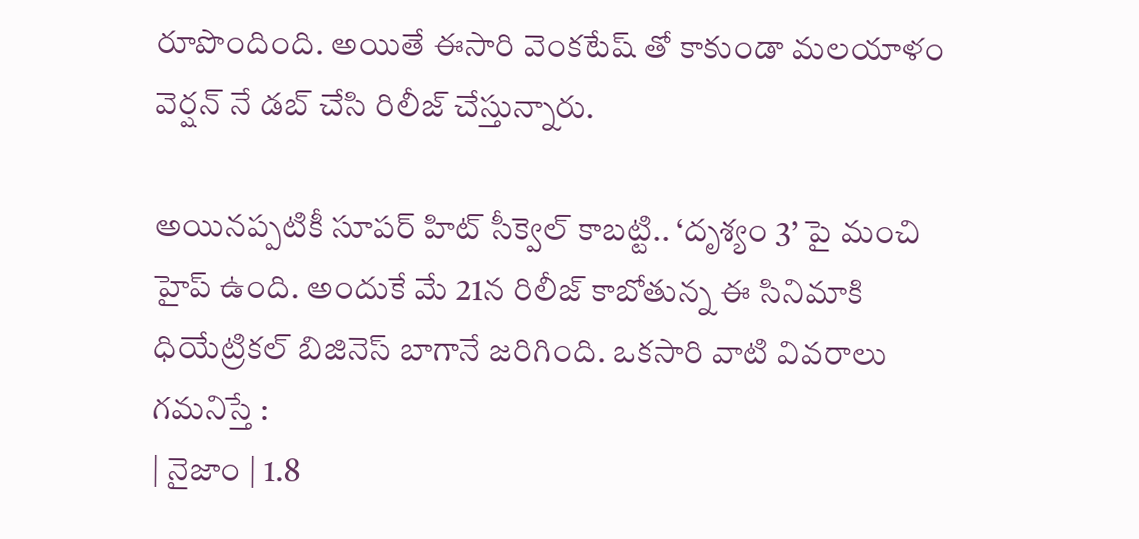రూపొందింది. అయితే ఈసారి వెంకటేష్ తో కాకుండా మలయాళం వెర్షన్ నే డబ్ చేసి రిలీజ్ చేస్తున్నారు.

అయినప్పటికీ సూపర్ హిట్ సీక్వెల్ కాబట్టి.. ‘దృశ్యం 3’ పై మంచి హైప్ ఉంది. అందుకే మే 21న రిలీజ్ కాబోతున్న ఈ సినిమాకి ధియేట్రికల్ బిజినెస్ బాగానే జరిగింది. ఒకసారి వాటి వివరాలు గమనిస్తే :
| నైజాం | 1.8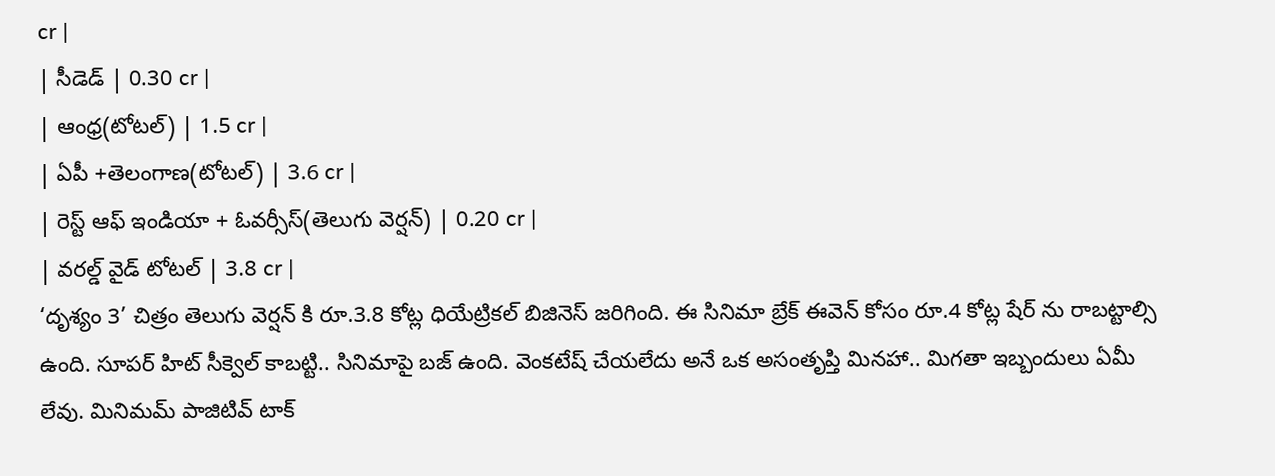cr |
| సీడెడ్ | 0.30 cr |
| ఆంధ్ర(టోటల్) | 1.5 cr |
| ఏపీ +తెలంగాణ(టోటల్) | 3.6 cr |
| రెస్ట్ ఆఫ్ ఇండియా + ఓవర్సీస్(తెలుగు వెర్షన్) | 0.20 cr |
| వరల్డ్ వైడ్ టోటల్ | 3.8 cr |
‘దృశ్యం 3’ చిత్రం తెలుగు వెర్షన్ కి రూ.3.8 కోట్ల ధియేట్రికల్ బిజినెస్ జరిగింది. ఈ సినిమా బ్రేక్ ఈవెన్ కోసం రూ.4 కోట్ల షేర్ ను రాబట్టాల్సి ఉంది. సూపర్ హిట్ సీక్వెల్ కాబట్టి.. సినిమాపై బజ్ ఉంది. వెంకటేష్ చేయలేదు అనే ఒక అసంతృప్తి మినహా.. మిగతా ఇబ్బందులు ఏమీ లేవు. మినిమమ్ పాజిటివ్ టాక్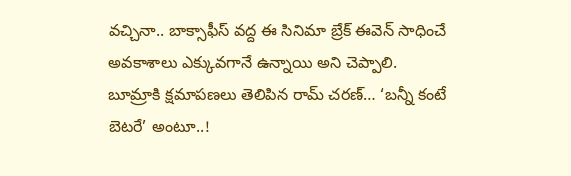వచ్చినా.. బాక్సాఫీస్ వద్ద ఈ సినిమా బ్రేక్ ఈవెన్ సాధించే అవకాశాలు ఎక్కువగానే ఉన్నాయి అని చెప్పాలి.
బూమ్రాకి క్షమాపణలు తెలిపిన రామ్ చరణ్… ‘బన్నీ కంటే బెటరే’ అంటూ..!